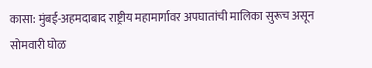कासा: मुंबई-अहमदाबाद राष्ट्रीय महामार्गावर अपघातांची मालिका सुरूच असून सोमवारी घोळ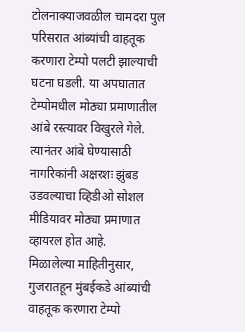टोलनाक्याजवळील चामदरा पुल परिसरात आंब्यांची वाहतूक करणारा टेम्पो पलटी झाल्याची घटना घडली. या अपघातात टेम्पोमधील मोठ्या प्रमाणातील आंबे रस्त्यावर विखुरले गेले. त्यानंतर आंबे घेण्यासाठी नागरिकांनी अक्षरशः झुंबड उडवल्याचा व्हिडीओ सोशल मीडियावर मोठ्या प्रमाणात व्हायरल होत आहे.
मिळालेल्या माहितीनुसार, गुजरातहून मुंबईकडे आंब्यांची वाहतूक करणारा टेम्पो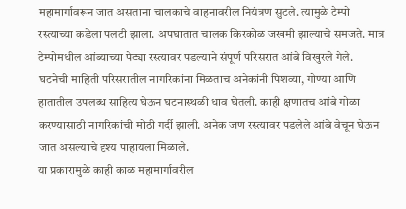महामार्गावरून जात असताना चालकाचे वाहनावरील नियंत्रण सुटले. त्यामुळे टेम्पो रस्त्याच्या कडेला पलटी झाला. अपघातात चालक किरकोळ जखमी झाल्याचे समजते. मात्र टेम्पोमधील आंब्याच्या पेट्या रस्त्यावर पडल्याने संपूर्ण परिसरात आंबे विखुरले गेले.
घटनेची माहिती परिसरातील नागरिकांना मिळताच अनेकांनी पिशव्या, गोण्या आणि हातातील उपलब्ध साहित्य घेऊन घटनास्थळी धाव घेतली. काही क्षणातच आंबे गोळा करण्यासाठी नागरिकांची मोठी गर्दी झाली. अनेक जण रस्त्यावर पडलेले आंबे वेचून घेऊन जात असल्याचे दृश्य पाहायला मिळाले.
या प्रकारामुळे काही काळ महामार्गावरील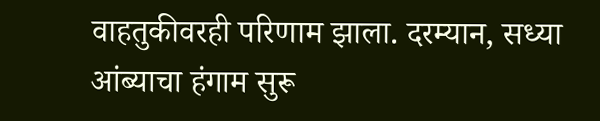वाहतुकीवरही परिणाम झाला. दरम्यान, सध्या आंब्याचा हंगाम सुरू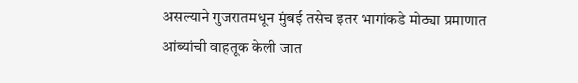असल्याने गुजरातमधून मुंबई तसेच इतर भागांकडे मोठ्या प्रमाणात आंब्यांची वाहतूक केली जात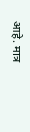आहे. मात्र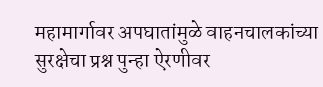महामार्गावर अपघातांमुळे वाहनचालकांच्या सुरक्षेचा प्रश्न पुन्हा ऐरणीवर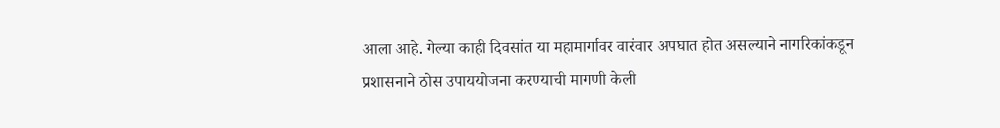आला आहे. गेल्या काही दिवसांत या महामार्गावर वारंवार अपघात होत असल्याने नागरिकांकडून प्रशासनाने ठोस उपाययोजना करण्याची मागणी केली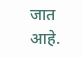जात आहे.